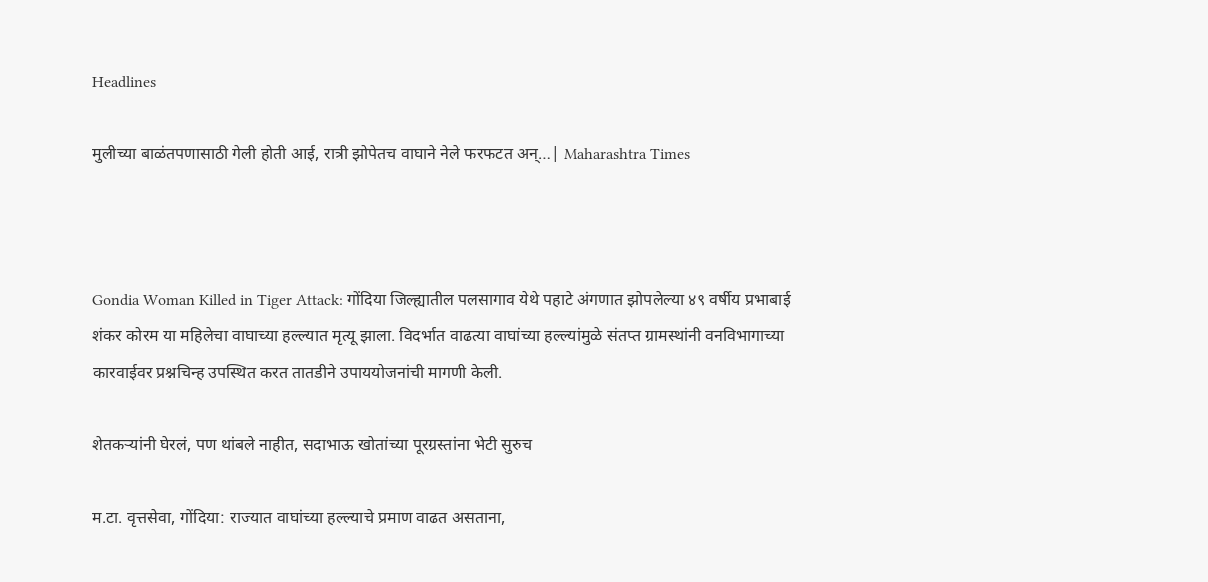Headlines

मुलीच्या बाळंतपणासाठी गेली होती आई, रात्री झोपेतच वाघाने नेले फरफटत अन्…| Maharashtra Times



Gondia Woman Killed in Tiger Attack: गोंदिया जिल्ह्यातील पलसागाव येथे पहाटे अंगणात झोपलेल्या ४९ वर्षीय प्रभाबाई शंकर कोरम या महिलेचा वाघाच्या हल्ल्यात मृत्यू झाला. विदर्भात वाढत्या वाघांच्या हल्ल्यांमुळे संतप्त ग्रामस्थांनी वनविभागाच्या कारवाईवर प्रश्नचिन्ह उपस्थित करत तातडीने उपाययोजनांची मागणी केली.

शेतकऱ्यांनी घेरलं, पण थांबले नाहीत, सदाभाऊ खोतांच्या पूरग्रस्तांना भेटी सुरुच

म.टा. वृत्तसेवा, गोंदिया: राज्यात वाघांच्या हल्ल्याचे प्रमाण वाढत असताना,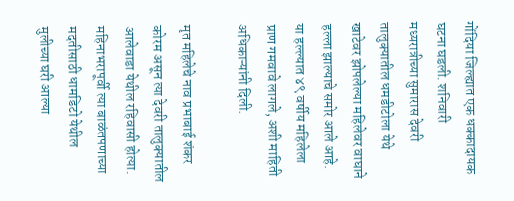गोंदिया जिल्ह्यात एक धक्कादायक घटना घडली. शनिवारी मध्यरात्रीच्या सुमारास देवरी तालुक्यातील धमडीटोला येथे खाटेवर झोपलेल्या महिलेवर वाघाने हल्ला झाल्याचे समोर आले आहे. या हल्ल्यात ४९ वर्षीय महिलेला प्राण गमवावे लागले, अशी माहिती अधिकाऱ्यांनी दिली.

मृत महिलेचे नाव प्रभाबाई शंकर कोरम असून त्या देवरी तालुक्यातील आलेवाडा येथील रहिवासी होत्या. महिनाभरापूर्वी त्या बाळंतपणाच्या मदतीसाठी धामडिटो येथील मुलीच्या घरी आल्या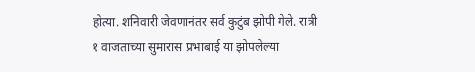होत्या. शनिवारी जेवणानंतर सर्व कुटुंब झोपी गेले. रात्री १ वाजताच्या सुमारास प्रभाबाई या झोपलेल्या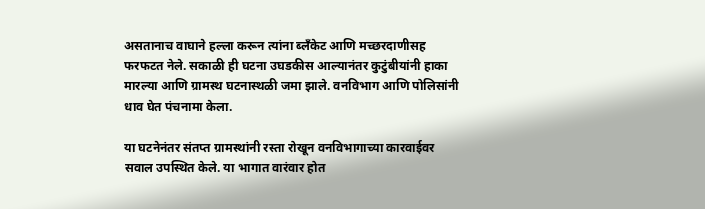असतानाच वाघाने हल्ला करून त्यांना ब्लँकेट आणि मच्छरदाणीसह फरफटत नेले. सकाळी ही घटना उघडकीस आल्यानंतर कुटुंबीयांनी हाका मारल्या आणि ग्रामस्थ घटनास्थळी जमा झाले. वनविभाग आणि पोलिसांनी धाव घेत पंचनामा केला.

या घटनेनंतर संतप्त ग्रामस्थांनी रस्ता रोखून वनविभागाच्या कारवाईवर सवाल उपस्थित केले. या भागात वारंवार होत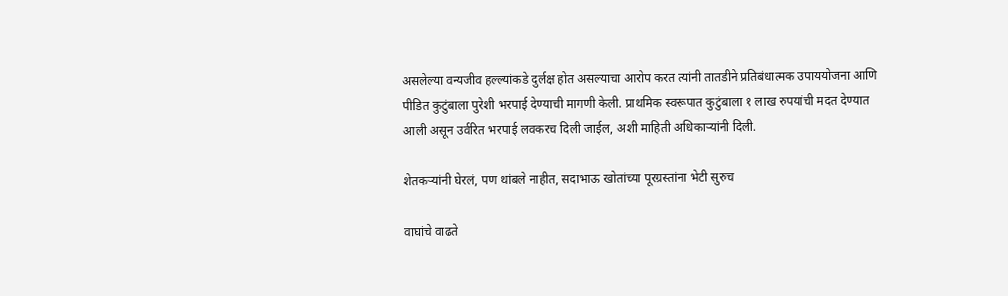असलेल्या वन्यजीव हल्ल्यांकडे दुर्लक्ष होत असल्याचा आरोप करत त्यांनी तातडीने प्रतिबंधात्मक उपाययोजना आणि पीडित कुटुंबाला पुरेशी भरपाई देण्याची मागणी केली. प्राथमिक स्वरूपात कुटुंबाला १ लाख रुपयांची मदत देण्यात आली असून उर्वरित भरपाई लवकरच दिली जाईल, अशी माहिती अधिकाऱ्यांनी दिली.

शेतकऱ्यांनी घेरलं, पण थांबले नाहीत, सदाभाऊ खोतांच्या पूरग्रस्तांना भेटी सुरुच

वाघांचे वाढते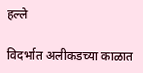हल्ले

विदर्भात अलीकडच्या काळात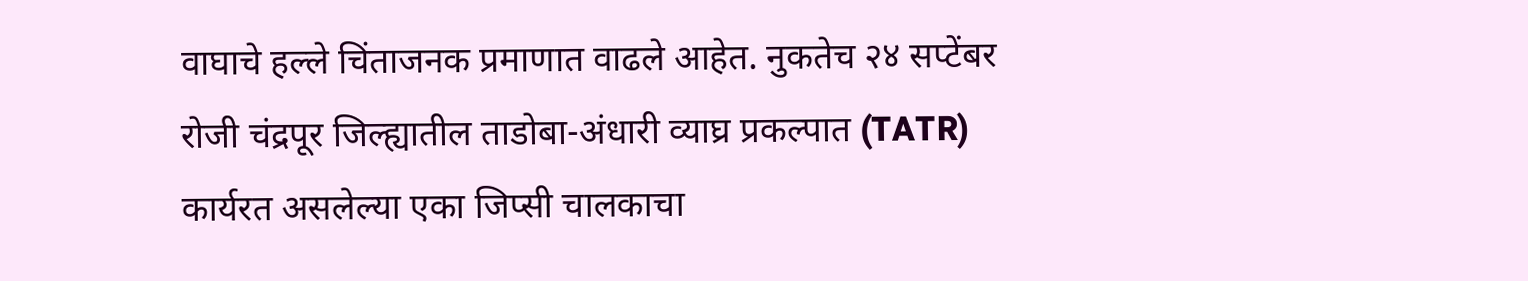वाघाचे हल्ले चिंताजनक प्रमाणात वाढले आहेत. नुकतेच २४ सप्टेंबर रोजी चंद्रपूर जिल्ह्यातील ताडोबा-अंधारी व्याघ्र प्रकल्पात (TATR) कार्यरत असलेल्या एका जिप्सी चालकाचा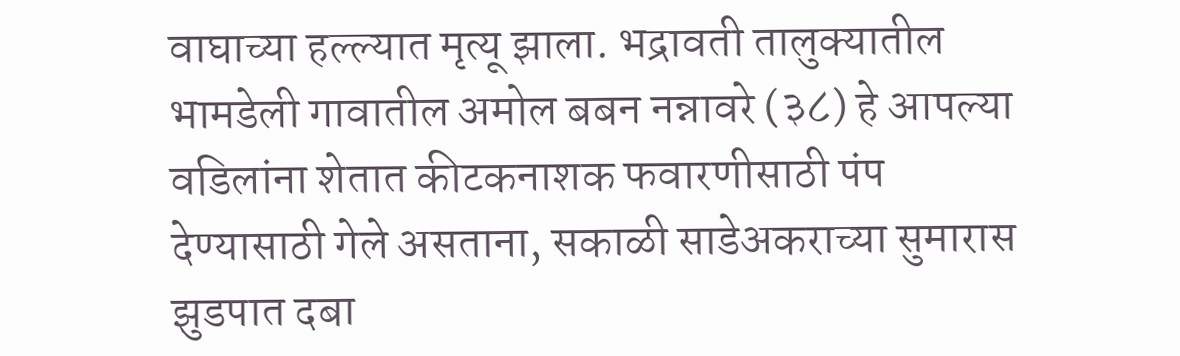वाघाच्या हल्ल्यात मृत्यू झाला. भद्रावती तालुक्यातील भामडेली गावातील अमोल बबन नन्नावरे (३८) हे आपल्या वडिलांना शेतात कीटकनाशक फवारणीसाठी पंप देण्यासाठी गेले असताना, सकाळी साडेअकराच्या सुमारास झुडपात दबा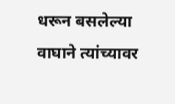धरून बसलेल्या वाघाने त्यांच्यावर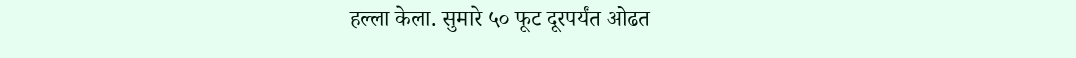हल्ला केला. सुमारे ५० फूट दूरपर्यंत ओढत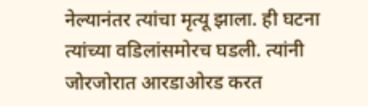नेल्यानंतर त्यांचा मृत्यू झाला. ही घटना त्यांच्या वडिलांसमोरच घडली. त्यांनी जोरजोरात आरडाओरड करत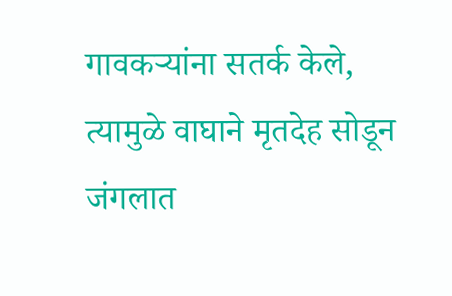गावकऱ्यांना सतर्क केले, त्यामुळे वाघाने मृतदेह सोडून जंगलात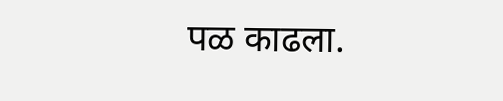पळ काढला.